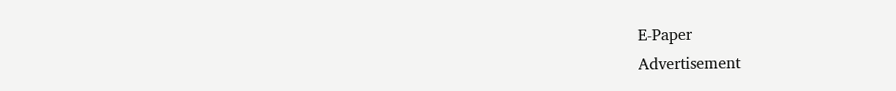E-Paper
Advertisement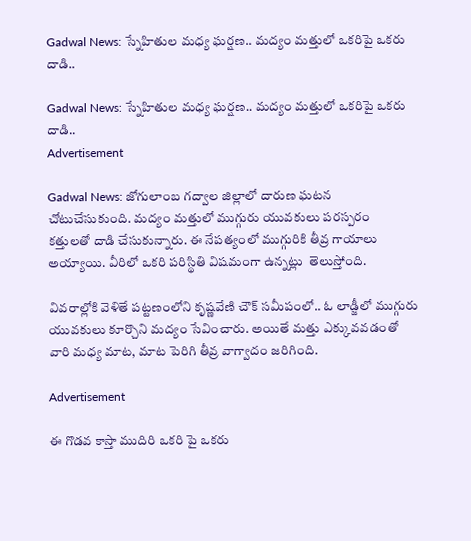Gadwal News: స్నేహితుల మధ్య ఘర్షణ.. మద్యం మత్తులో ఒకరిపై ఒకరు దాడి..

Gadwal News: స్నేహితుల మధ్య ఘర్షణ.. మద్యం మత్తులో ఒకరిపై ఒకరు దాడి..
Advertisement

Gadwal News: జోగులాంబ గద్వాల జిల్లాలో దారుణ ఘటన చోటుచేసుకుంది. మద్యం మత్తులో ముగ్గురు యువకులు పరస్పరం  కత్తులతో దాడి చేసుకున్నారు. ఈ నేపత్యంలో ముగ్గురికి తీవ్ర గాయాలు అయ్యాయి. వీరిలో ఒకరి పరిస్థితి విషమంగా ఉన్నట్లు  తెలుస్తోంది.

వివరాల్లోకి వెళితే పట్టణంలోని కృష్ణవేణి చౌక్ సమీపంలో.. ఓ లాడ్జీలో ముగ్గురు యువకులు కూర్చొని మద్యం సేవించారు. అయితే మత్తు ఎక్కువవడంతో వారి మధ్య మాట, మాట పెరిగి తీవ్ర వాగ్వాదం జరిగింది.

Advertisement

ఈ గొడవ కాస్తా ముదిరి ఒకరి పై ఒకరు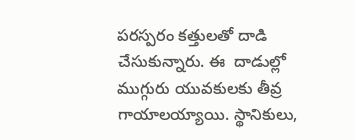పరస్పరం కత్తులతో దాడి చేసుకున్నారు. ఈ  దాడుల్లో ముగ్గురు యువకులకు తీవ్ర గాయాలయ్యాయి. స్థానికులు,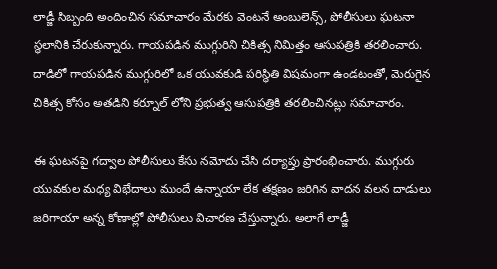లాడ్జీ సిబ్బంది అందించిన సమాచారం మేరకు వెంటనే అంబులెన్స్, పోలీసులు ఘటనా స్థలానికి చేరుకున్నారు. గాయపడిన ముగ్గురిని చికిత్స నిమిత్తం ఆసుపత్రికి తరలించారు. దాడిలో గాయపడిన ముగ్గురిలో ఒక యువకుడి పరిస్థితి విషమంగా ఉండటంతో, మెరుగైన చికిత్స కోసం అతడిని కర్నూల్ లోని ప్రభుత్వ ఆసుపత్రికి తరలించినట్లు సమాచారం.

ఈ ఘటనపై గద్వాల పోలీసులు కేసు నమోదు చేసి దర్యాప్తు ప్రారంభించారు. ముగ్గురు యువకుల మధ్య విభేదాలు ముందే ఉన్నాయా లేక తక్షణం జరిగిన వాదన వలన దాడులు జరిగాయా అన్న కోణాల్లో పోలీసులు విచారణ చేస్తున్నారు. అలాగే లాడ్జీ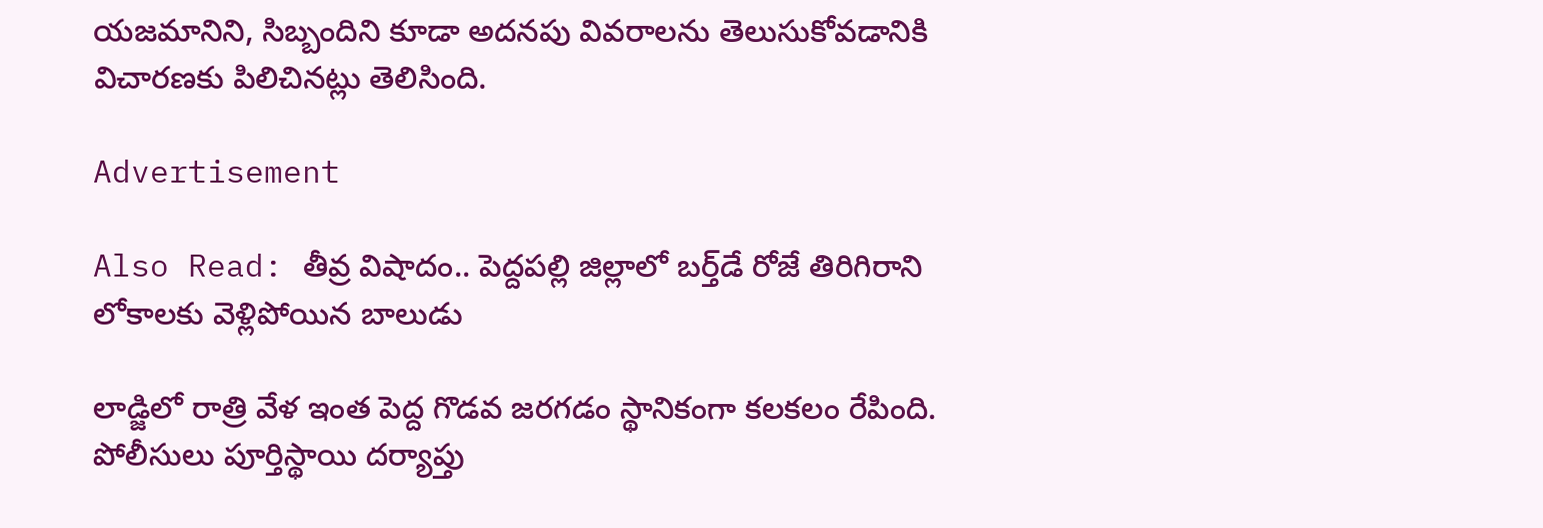యజమానిని, సిబ్బందిని కూడా అదనపు వివరాలను తెలుసుకోవడానికి విచారణకు పిలిచినట్లు తెలిసింది.

Advertisement

Also Read: తీవ్ర విషాదం.. పెద్దపల్లి జిల్లాలో బర్త్‌డే రోజే తిరిగిరాని లోకాలకు వెళ్లిపోయిన బాలుడు

లాడ్జిలో రాత్రి వేళ ఇంత పెద్ద గొడవ జరగడం స్థానికంగా కలకలం రేపింది. పోలీసులు పూర్తిస్థాయి దర్యాప్తు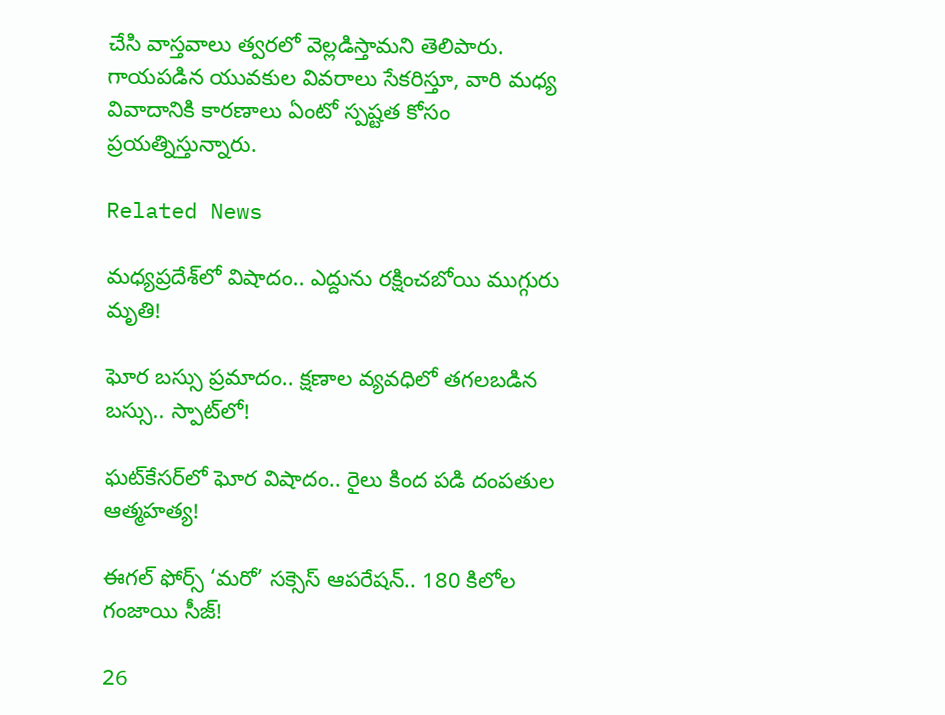చేసి వాస్తవాలు త్వరలో వెల్లడిస్తామని తెలిపారు. గాయపడిన యువకుల వివరాలు సేకరిస్తూ, వారి మధ్య వివాదానికి కారణాలు ఏంటో స్పష్టత కోసం ప్రయత్నిస్తున్నారు.

Related News

మధ్యప్రదేశ్‌లో విషాదం.. ఎద్దును రక్షించబోయి ముగ్గురు మృతి!

ఘోర బస్సు ప్రమాదం.. క్షణాల వ్యవధిలో తగలబడిన బస్సు.. స్పాట్‌లో!

ఘట్‌కేసర్‌లో ఘోర విషాదం.. రైలు కింద పడి దంపతుల ఆత్మహత్య!

ఈగల్ ఫోర్స్ ‘మరో’ సక్సెస్ ఆపరేషన్.. 180 కిలోల గంజాయి సీజ్!

26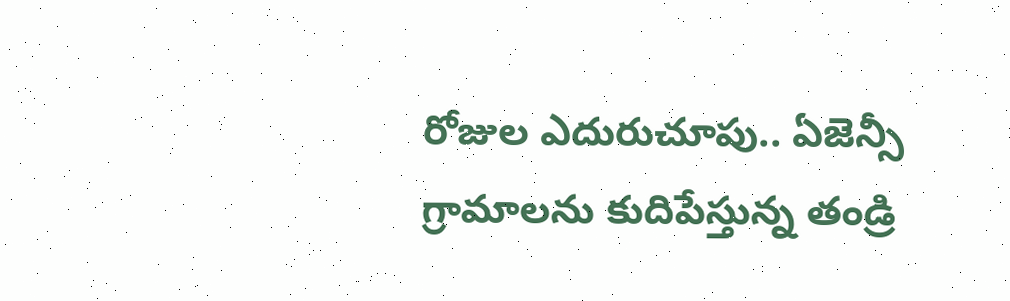రోజుల ఎదురుచూపు.. ఏజెన్సీ గ్రామాలను కుదిపేస్తున్న తండ్రి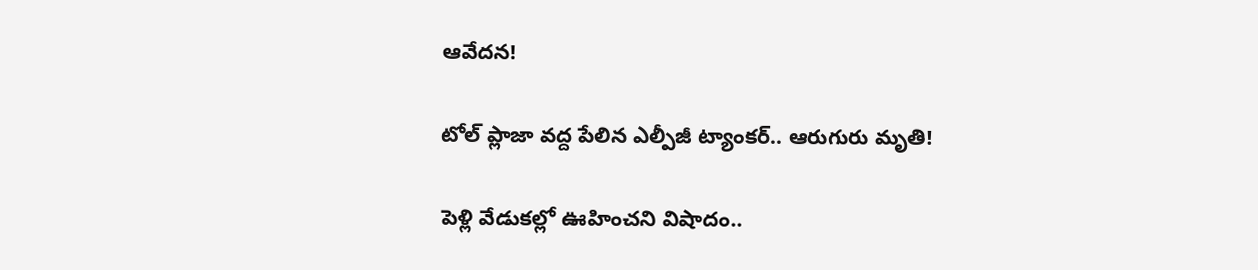ఆవేదన!

టోల్ ప్లాజా వద్ద పేలిన ఎల్పీజీ ట్యాంకర్.. ఆరుగురు మృతి!

పెళ్లి వేడుకల్లో ఊహించని విషాదం..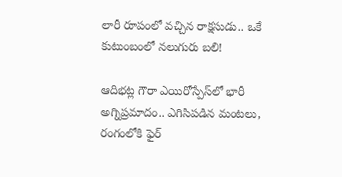లారీ రూపంలో వచ్చిన రాక్షసుడు.. ఒకే కుటుంబంలో నలుగురు బలి!

ఆదిభట్ల గౌరా ఎయిరోస్పేస్‌లో భారీ అగ్నిప్రమాదం.. ఎగిసిపడిన మంటలు, రంగంలోకి ఫైర్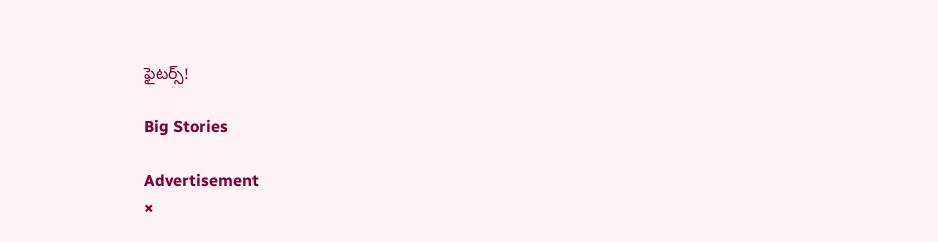ఫైటర్స్!

Big Stories

Advertisement
×